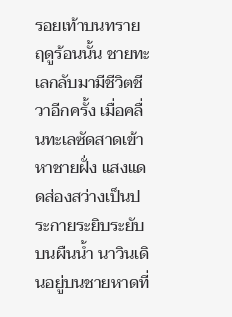รอยเท้าบนทราย
ฤดูร้อนนั้น ชายทะเลกลับมามีชีวิตชีวาอีกครั้ง เมื่อคลื่นทะเลซัดสาดเข้าหาชายฝั่ง แสงแดดส่องสว่างเป็นประกายระยิบระยับบนผืนน้ำ นาวินเดินอยู่บนชายหาดที่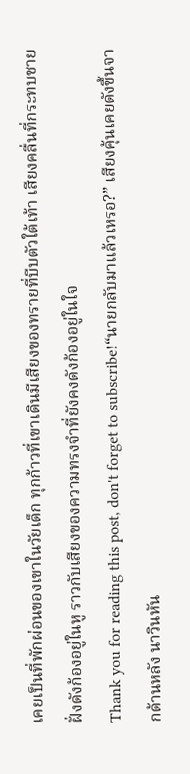เคยเป็นที่พักผ่อนของเขาในวัยเด็ก ทุกก้าวที่เขาเดินมีเสียงของทรายที่บีบตัวใต้เท้า เสียงคลื่นที่กระทบชายฝั่งดังก้องอยู่ในหู ราวกับเสียงของความทรงจำที่ยังคงดังก้องอยู่ในใจ
Thank you for reading this post, don't forget to subscribe!“นายกลับมาแล้วเหรอ?” เสียงคุ้นเคยดังขึ้นจากด้านหลัง นาวินหัน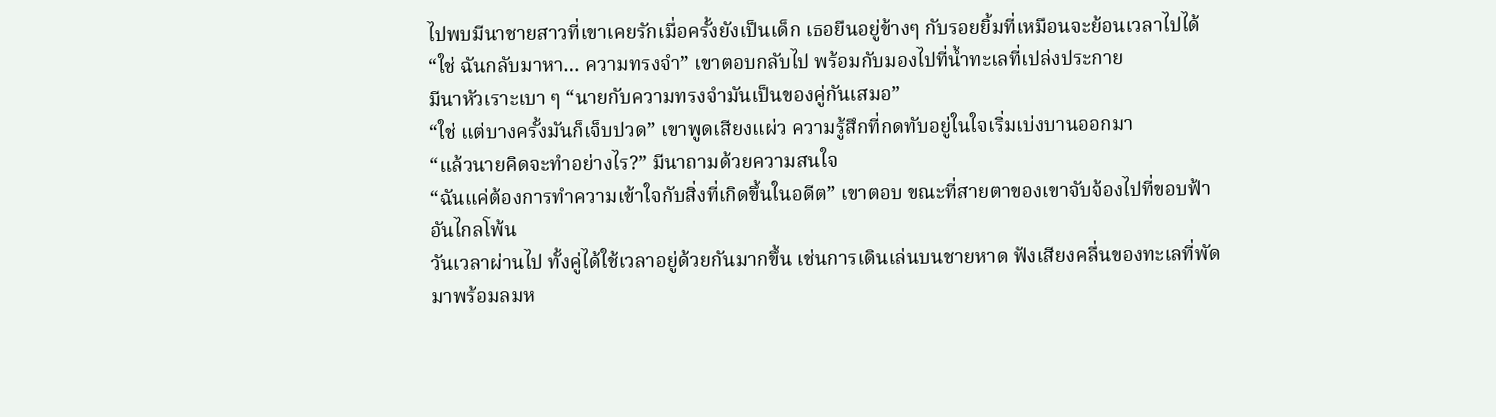ไปพบมีนาชายสาวที่เขาเคยรักเมื่อครั้งยังเป็นเด็ก เธอยืนอยู่ข้างๆ กับรอยยิ้มที่เหมือนจะย้อนเวลาไปได้
“ใช่ ฉันกลับมาหา… ความทรงจำ” เขาตอบกลับไป พร้อมกับมองไปที่น้ำทะเลที่เปล่งประกาย
มีนาหัวเราะเบา ๆ “นายกับความทรงจำมันเป็นของคู่กันเสมอ”
“ใช่ แต่บางครั้งมันก็เจ็บปวด” เขาพูดเสียงแผ่ว ความรู้สึกที่กดทับอยู่ในใจเริ่มเบ่งบานออกมา
“แล้วนายคิดจะทำอย่างไร?” มีนาถามด้วยความสนใจ
“ฉันแค่ต้องการทำความเข้าใจกับสิ่งที่เกิดขึ้นในอดีต” เขาตอบ ขณะที่สายตาของเขาจับจ้องไปที่ขอบฟ้าอันไกลโพ้น
วันเวลาผ่านไป ทั้งคู่ได้ใช้เวลาอยู่ด้วยกันมากขึ้น เช่นการเดินเล่นบนชายหาด ฟังเสียงคลื่นของทะเลที่พัดมาพร้อมลมห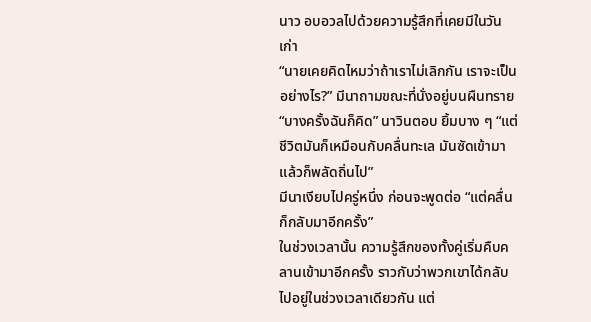นาว อบอวลไปด้วยความรู้สึกที่เคยมีในวันเก่า
“นายเคยคิดไหมว่าถ้าเราไม่เลิกกัน เราจะเป็นอย่างไร?” มีนาถามขณะที่นั่งอยู่บนผืนทราย
“บางครั้งฉันก็คิด” นาวินตอบ ยิ้มบาง ๆ “แต่ชีวิตมันก็เหมือนกับคลื่นทะเล มันซัดเข้ามาแล้วก็พลัดถิ่นไป”
มีนาเงียบไปครู่หนึ่ง ก่อนจะพูดต่อ “แต่คลื่นก็กลับมาอีกครั้ง”
ในช่วงเวลานั้น ความรู้สึกของทั้งคู่เริ่มคืบคลานเข้ามาอีกครั้ง ราวกับว่าพวกเขาได้กลับไปอยู่ในช่วงเวลาเดียวกัน แต่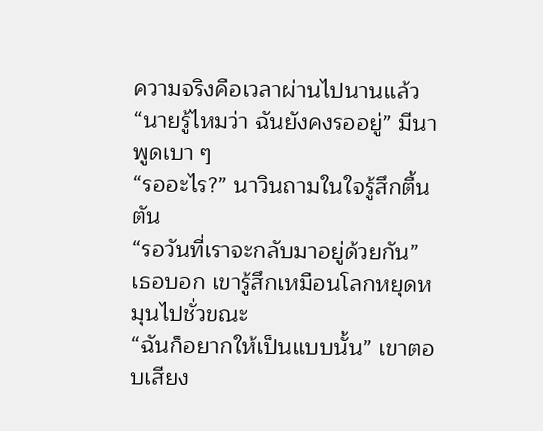ความจริงคือเวลาผ่านไปนานแล้ว
“นายรู้ไหมว่า ฉันยังคงรออยู่” มีนาพูดเบา ๆ
“รออะไร?” นาวินถามในใจรู้สึกตื้นตัน
“รอวันที่เราจะกลับมาอยู่ด้วยกัน” เธอบอก เขารู้สึกเหมือนโลกหยุดหมุนไปชั่วขณะ
“ฉันก็อยากให้เป็นแบบนั้น” เขาตอบเสียง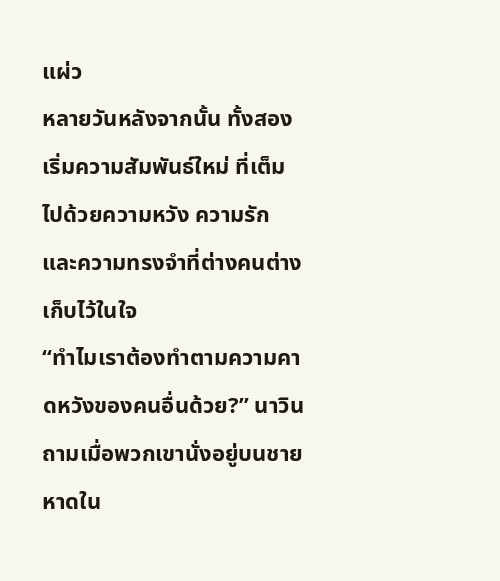แผ่ว
หลายวันหลังจากนั้น ทั้งสองเริ่มความสัมพันธ์ใหม่ ที่เต็มไปด้วยความหวัง ความรัก และความทรงจำที่ต่างคนต่างเก็บไว้ในใจ
“ทำไมเราต้องทำตามความคาดหวังของคนอื่นด้วย?” นาวินถามเมื่อพวกเขานั่งอยู่บนชายหาดใน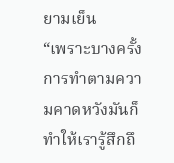ยามเย็น
“เพราะบางครั้งการทำตามความคาดหวังมันก็ทำให้เรารู้สึกถึ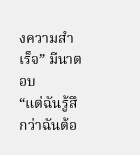งความสำเร็จ” มีนาตอบ
“แต่ฉันรู้สึกว่าฉันต้อ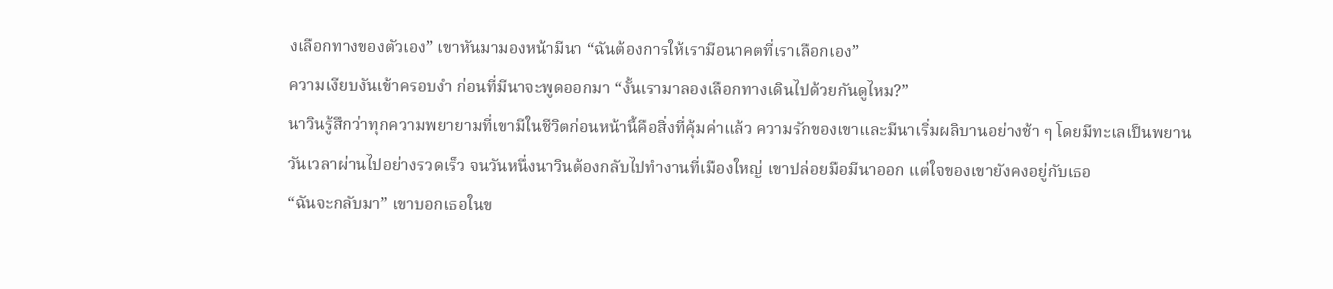งเลือกทางของตัวเอง” เขาหันมามองหน้ามีนา “ฉันต้องการให้เรามีอนาคตที่เราเลือกเอง”
ความเงียบงันเข้าครอบงำ ก่อนที่มีนาจะพูดออกมา “งั้นเรามาลองเลือกทางเดินไปด้วยกันดูไหม?”
นาวินรู้สึกว่าทุกความพยายามที่เขามีในชีวิตก่อนหน้านี้คือสิ่งที่คุ้มค่าแล้ว ความรักของเขาและมีนาเริ่มผลิบานอย่างช้า ๆ โดยมีทะเลเป็นพยาน
วันเวลาผ่านไปอย่างรวดเร็ว จนวันหนึ่งนาวินต้องกลับไปทำงานที่เมืองใหญ่ เขาปล่อยมือมีนาออก แต่ใจของเขายังคงอยู่กับเธอ
“ฉันจะกลับมา” เขาบอกเธอในข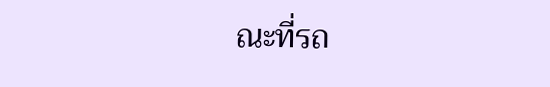ณะที่รถ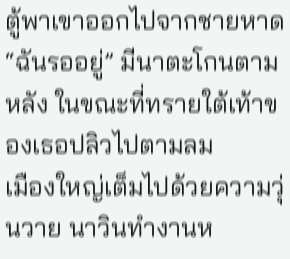ตู้พาเขาออกไปจากชายหาด
“ฉันรออยู่” มีนาตะโกนตามหลัง ในขณะที่ทรายใต้เท้าของเธอปลิวไปตามลม
เมืองใหญ่เต็มไปด้วยความวุ่นวาย นาวินทำงานห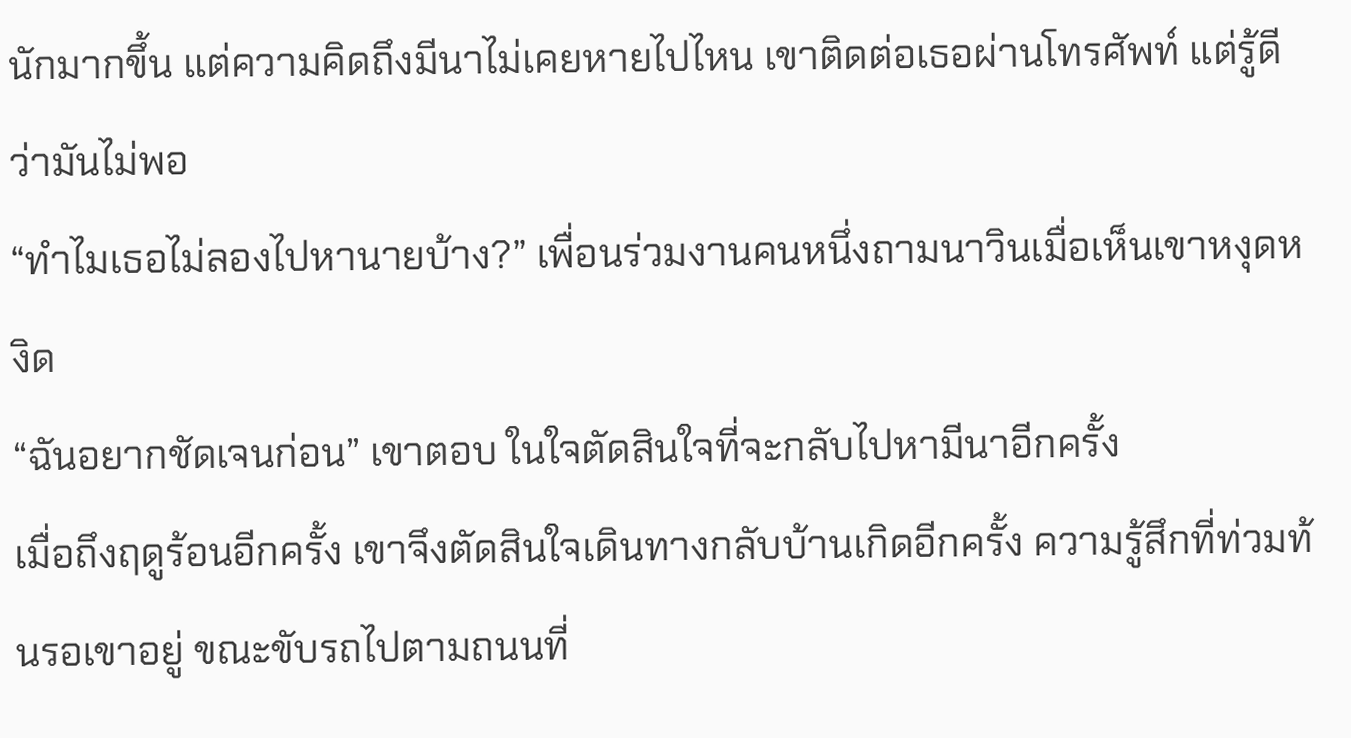นักมากขึ้น แต่ความคิดถึงมีนาไม่เคยหายไปไหน เขาติดต่อเธอผ่านโทรศัพท์ แต่รู้ดีว่ามันไม่พอ
“ทำไมเธอไม่ลองไปหานายบ้าง?” เพื่อนร่วมงานคนหนึ่งถามนาวินเมื่อเห็นเขาหงุดหงิด
“ฉันอยากชัดเจนก่อน” เขาตอบ ในใจตัดสินใจที่จะกลับไปหามีนาอีกครั้ง
เมื่อถึงฤดูร้อนอีกครั้ง เขาจึงตัดสินใจเดินทางกลับบ้านเกิดอีกครั้ง ความรู้สึกที่ท่วมท้นรอเขาอยู่ ขณะขับรถไปตามถนนที่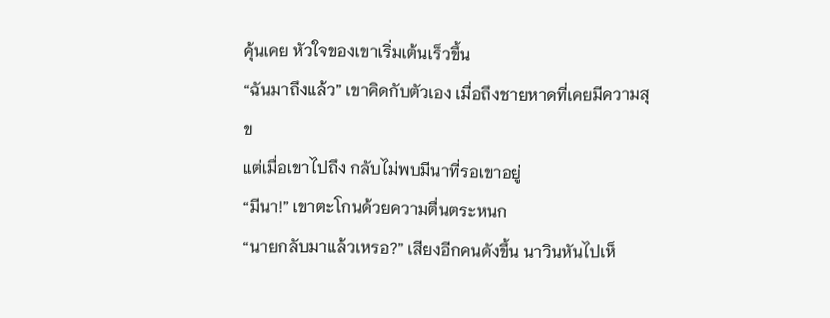คุ้นเคย หัวใจของเขาเริ่มเต้นเร็วขึ้น
“ฉันมาถึงแล้ว” เขาคิดกับตัวเอง เมื่อถึงชายหาดที่เคยมีความสุข
แต่เมื่อเขาไปถึง กลับไม่พบมีนาที่รอเขาอยู่
“มีนา!” เขาตะโกนด้วยความตื่นตระหนก
“นายกลับมาแล้วเหรอ?” เสียงอีกคนดังขึ้น นาวินหันไปเห็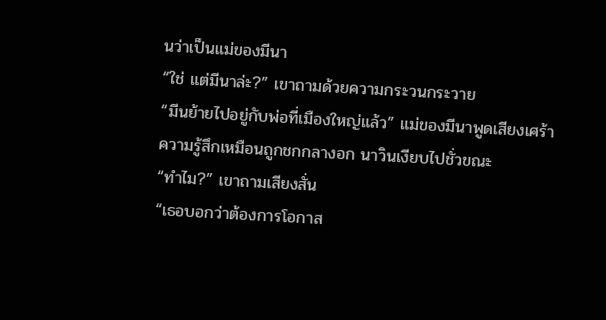นว่าเป็นแม่ของมีนา
“ใช่ แต่มีนาล่ะ?” เขาถามด้วยความกระวนกระวาย
“มีนย้ายไปอยู่กับพ่อที่เมืองใหญ่แล้ว” แม่ของมีนาพูดเสียงเศร้า
ความรู้สึกเหมือนถูกชกกลางอก นาวินเงียบไปชั่วขณะ
“ทำไม?” เขาถามเสียงสั่น
“เธอบอกว่าต้องการโอกาส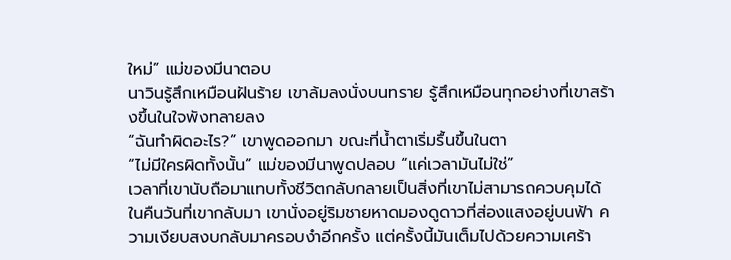ใหม่” แม่ของมีนาตอบ
นาวินรู้สึกเหมือนฝันร้าย เขาล้มลงนั่งบนทราย รู้สึกเหมือนทุกอย่างที่เขาสร้างขึ้นในใจพังทลายลง
“ฉันทำผิดอะไร?” เขาพูดออกมา ขณะที่น้ำตาเริ่มรื้นขึ้นในตา
“ไม่มีใครผิดทั้งนั้น” แม่ของมีนาพูดปลอบ “แค่เวลามันไม่ใช่”
เวลาที่เขานับถือมาแทบทั้งชีวิตกลับกลายเป็นสิ่งที่เขาไม่สามารถควบคุมได้
ในคืนวันที่เขากลับมา เขานั่งอยู่ริมชายหาดมองดูดาวที่ส่องแสงอยู่บนฟ้า ความเงียบสงบกลับมาครอบงำอีกครั้ง แต่ครั้งนี้มันเต็มไปด้วยความเศร้า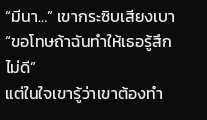“มีนา…” เขากระซิบเสียงเบา “ขอโทษถ้าฉันทำให้เธอรู้สึกไม่ดี”
แต่ในใจเขารู้ว่าเขาต้องทำ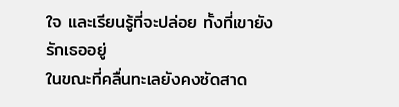ใจ และเรียนรู้ที่จะปล่อย ทั้งที่เขายังรักเธออยู่
ในขณะที่คลื่นทะเลยังคงซัดสาด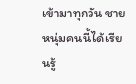เข้ามาทุกวัน ชายหนุ่มคนนี้ได้เรียนรู้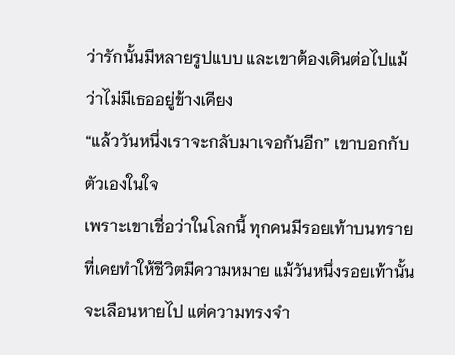ว่ารักนั้นมีหลายรูปแบบ และเขาต้องเดินต่อไปแม้ว่าไม่มีเธออยู่ข้างเคียง
“แล้ววันหนึ่งเราจะกลับมาเจอกันอีก” เขาบอกกับตัวเองในใจ
เพราะเขาเชื่อว่าในโลกนี้ ทุกคนมีรอยเท้าบนทรายที่เคยทำให้ชีวิตมีความหมาย แม้วันหนึ่งรอยเท้านั้นจะเลือนหายไป แต่ความทรงจำ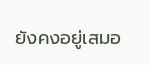ยังคงอยู่เสมอ